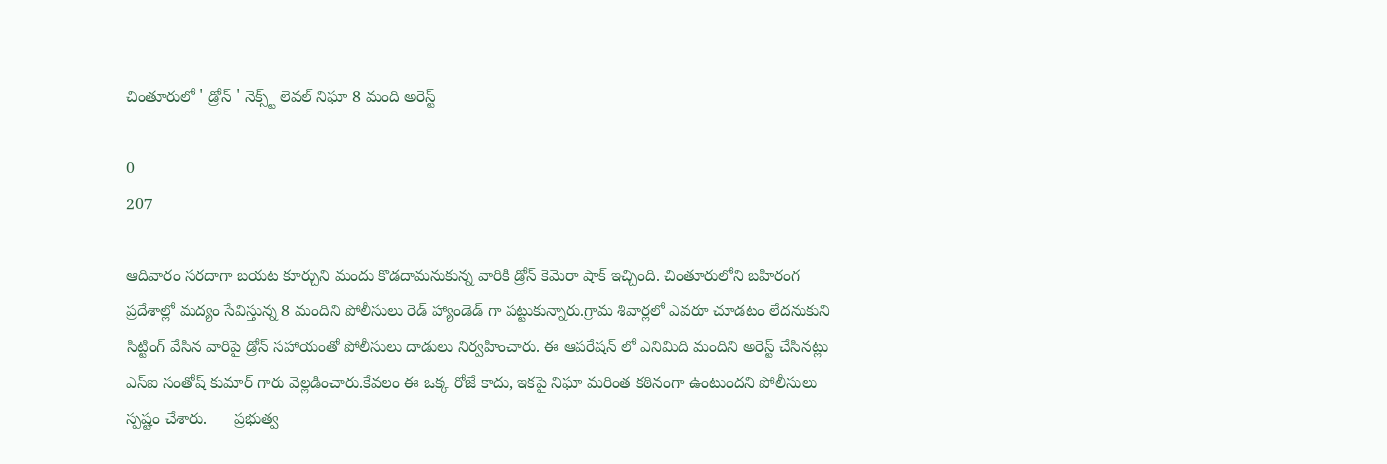చింతూరులో ' డ్రోన్ ' నెక్స్ట్ లెవల్ నిఘా 8 మంది అరెస్ట్

0
207

ఆదివారం సరదాగా బయట కూర్చుని మందు కొడదామనుకున్న వారికి డ్రోన్ కెమెరా షాక్ ఇచ్చింది. చింతూరులోని బహిరంగ ప్రదేశాల్లో మద్యం సేవిస్తున్న 8 మందిని పోలీసులు రెడ్ హ్యాండెడ్ గా పట్టుకున్నారు.గ్రామ శివార్లలో ఎవరూ చూడటం లేదనుకుని సిట్టింగ్ వేసిన వారిపై డ్రోన్ సహాయంతో పోలీసులు దాడులు నిర్వహించారు. ఈ ఆపరేషన్ లో ఎనిమిది మందిని అరెస్ట్ చేసినట్లు ఎస్‌ఐ సంతోష్ కుమార్ గారు వెల్లడించారు.కేవలం ఈ ఒక్క రోజే కాదు, ఇకపై నిఘా మరింత కఠినంగా ఉంటుందని పోలీసులు స్పష్టం చేశారు.      ప్రభుత్వ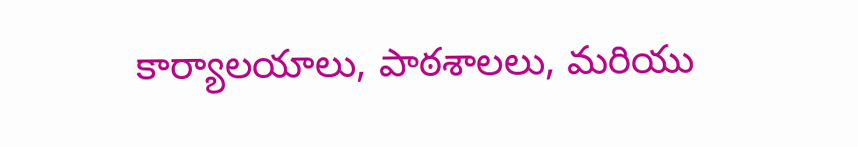కార్యాలయాలు, పాఠశాలలు, మరియు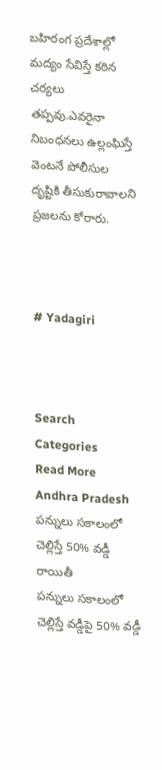బహిరంగ ప్రదేశాల్లో మద్యం సేవిస్తే కఠిన చర్యలు తప్పవు.ఎవరైనా నిబంధనలు ఉల్లంఘిస్తే వెంటనే పోలీసుల దృష్టికి తీసుకురావాలని ప్రజలను కోరారు.



# Yadagiri



Search
Categories
Read More
Andhra Pradesh
పన్నులు సకాలంలో చెల్లిస్తే 50% వడ్డీ రాయితీ
పన్నులు సకాలంలో చెల్లిస్తే వడ్డీపై 50% వడ్డీ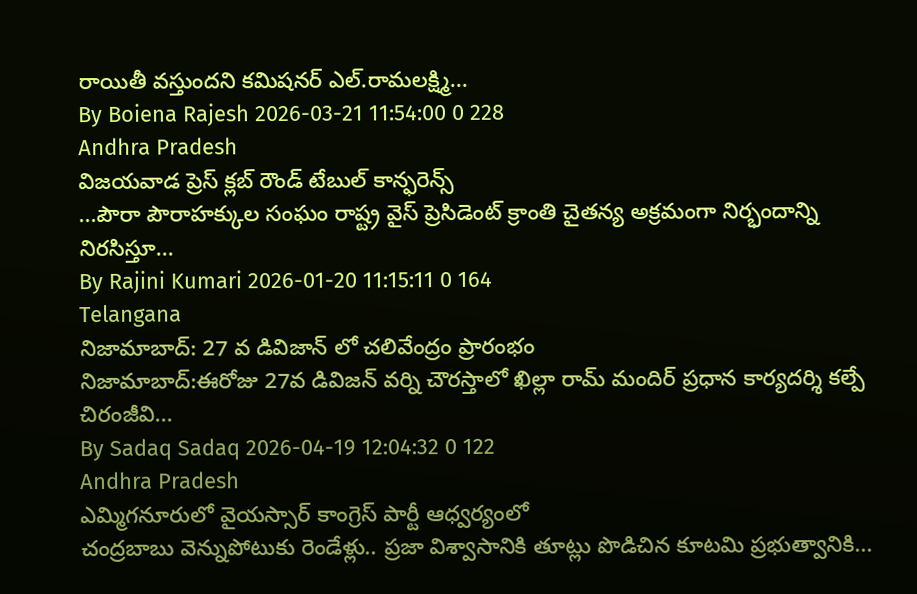రాయితీ వస్తుందని కమిషనర్ ఎల్.రామలక్ష్మి...
By Boiena Rajesh 2026-03-21 11:54:00 0 228
Andhra Pradesh
విజయవాడ ప్రెస్ క్లబ్ రౌండ్ టేబుల్ కాన్ఫరెన్స్
...పౌరా పౌరాహక్కుల సంఘం రాష్ట్ర వైస్ ప్రెసిడెంట్ క్రాంతి చైతన్య అక్రమంగా నిర్భందాన్ని నిరసిస్తూ...
By Rajini Kumari 2026-01-20 11:15:11 0 164
Telangana
నిజామాబాద్: 27 వ డివిజాన్ లో చలివేంద్రం ప్రారంభం
నిజామాబాద్:ఈరోజు 27వ డివిజన్ వర్ని చౌరస్తాలో ఖిల్లా రామ్ మందిర్ ప్రధాన కార్యదర్శి కల్పే చిరంజీవి...
By Sadaq Sadaq 2026-04-19 12:04:32 0 122
Andhra Pradesh
ఎమ్మిగనూరులో వైయస్సార్ కాంగ్రెస్ పార్టీ ఆధ్వర్యంలో
చంద్రబాబు వెన్నుపోటుకు రెండేళ్లు.. ప్రజా విశ్వాసానికి తూట్లు పొడిచిన కూటమి ప్రభుత్వానికి...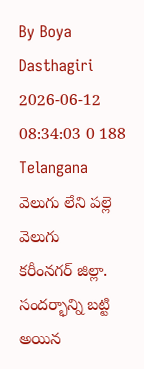By Boya Dasthagiri 2026-06-12 08:34:03 0 188
Telangana
వెలుగు లేని పల్లె వెలుగు
కరీంనగర్ జిల్లా. సందర్భాన్ని బట్టి అయిన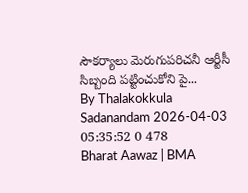సౌకర్యాలు మెరుగుపరిచనీ ఆర్టీసీ సిబ్బంది పట్టించుకోని పై...
By Thalakokkula Sadanandam 2026-04-03 05:35:52 0 478
Bharat Aawaz | BMA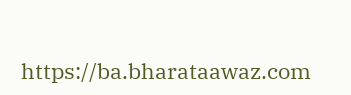https://ba.bharataawaz.com